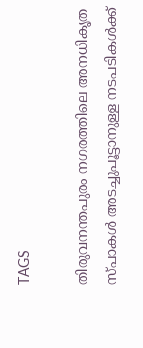TAGS

തിരുവനന്തപുരം നഗരത്തിലെ അനധികൃത സ്പാകള്‍ അടച്ചുപൂട്ടാനുള്ള നടപടികള്‍ക്ക്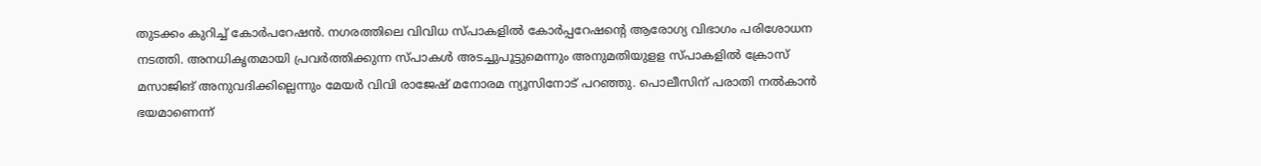തുടക്കം കുറിച്ച് കോര്‍പറേഷന്‍. നഗരത്തിലെ വിവിധ സ്പാകളിൽ കോർപ്പറേഷൻ്റെ ആരോഗ്യ വിഭാഗം പരിശോധന നടത്തി. അനധികൃതമായി പ്രവർത്തിക്കുന്ന സ്പാകൾ അടച്ചുപൂട്ടുമെന്നും അനുമതിയുളള സ്പാകളില്‍ ക്രോസ് മസാജിങ് അനുവദിക്കില്ലെന്നും മേയര്‍ വിവി രാജേഷ് മനോരമ ന്യൂസിനോട് പറഞ്ഞു. പൊലീസിന് പരാതി നല്‍കാന്‍ ഭയമാണെന്ന്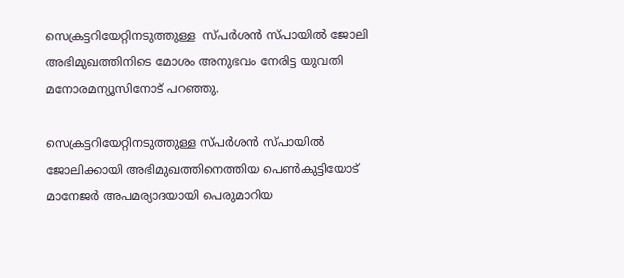സെക്രട്ടറിയേറ്റിനടുത്തുള്ള  സ്പര്‍ശന്‍ സ്പായില്‍ ജോലി അഭിമുഖത്തിനിടെ മോശം അനുഭവം നേരിട്ട യുവതി മനോരമന്യൂസിനോട് പറഞ്ഞു.

സെക്രട്ടറിയേറ്റിനടുത്തുള്ള സ്പര്‍ശന്‍ സ്പായില്‍ ജോലിക്കായി അഭിമുഖത്തിനെത്തിയ പെണ്‍കുട്ടിയോട് മാനേജര്‍ അപമര്യാദയായി പെരുമാറിയ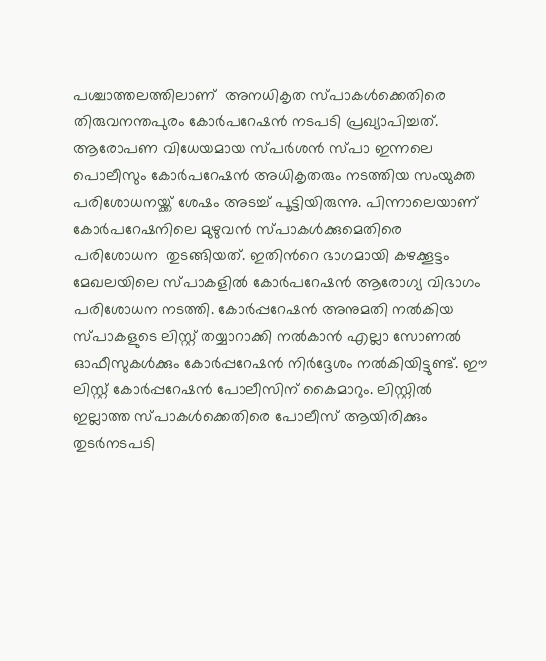പശ്ചാത്തലത്തിലാണ്  അനധികൃത സ്പാകള്‍ക്കെതിരെ തിരുവനന്തപുരം കോര്‍പറേഷന്‍ നടപടി പ്രഖ്യാപിച്ചത്. ആരോപണ വിധേയമായ സ്പര്‍ശന്‍ സ്പാ ഇന്നലെ പൊലീസും കോര്‍പറേഷന്‍ അധികൃതരും നടത്തിയ സംയുക്ത പരിശോധനയ്ക്ക് ശേഷം അടച്ച് പൂട്ടിയിരുന്നു. പിന്നാലെയാണ് കോര്‍പറേഷനിലെ മുഴുവന്‍ സ്പാകള്‍ക്കുമെതിരെ പരിശോധന  തുടങ്ങിയത്. ഇതിന്‍റെ ഭാഗമായി കഴക്കൂട്ടം മേഖലയിലെ സ്പാകളിൽ കോർപറേഷൻ ആരോഗ്യ വിഭാഗം പരിശോധന നടത്തി. കോർപ്പറേഷൻ അനുമതി നൽകിയ സ്പാകളുടെ ലിസ്റ്റ് തയ്യാറാക്കി നൽകാൻ എല്ലാ സോണൽ ഓഫീസുകൾക്കും കോർപ്പറേഷൻ നിർദ്ദേശം നൽകിയിട്ടുണ്ട്. ഈ ലിസ്റ്റ് കോർപ്പറേഷൻ പോലീസിന് കൈമാറും. ലിസ്റ്റിൽ ഇല്ലാത്ത സ്പാകൾക്കെതിരെ പോലീസ് ആയിരിക്കും തുടർനടപടി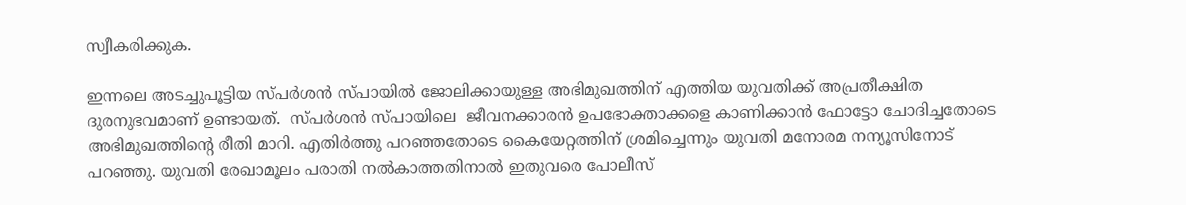സ്വീകരിക്കുക.

ഇന്നലെ അടച്ചുപൂട്ടിയ സ്പർശൻ സ്പായിൽ ജോലിക്കായുള്ള അഭിമുഖത്തിന് എത്തിയ യുവതിക്ക് അപ്രതീക്ഷിത ദുരനുഭവമാണ് ഉണ്ടായത്.  സ്പർശൻ സ്പായിലെ  ജീവനക്കാരൻ ഉപഭോക്താക്കളെ കാണിക്കാൻ ഫോട്ടോ ചോദിച്ചതോടെ അഭിമുഖത്തിൻ്റെ രീതി മാറി. എതിർത്തു പറഞ്ഞതോടെ കൈയേറ്റത്തിന് ശ്രമിച്ചെന്നും യുവതി മനോരമ നന്യൂസിനോട് പറഞ്ഞു. യുവതി രേഖാമൂലം പരാതി നൽകാത്തതിനാൽ ഇതുവരെ പോലീസ്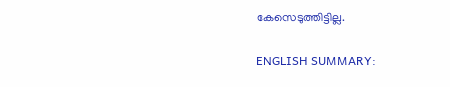കേസെടുത്തിട്ടില്ല.

ENGLISH SUMMARY: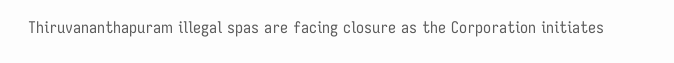Thiruvananthapuram illegal spas are facing closure as the Corporation initiates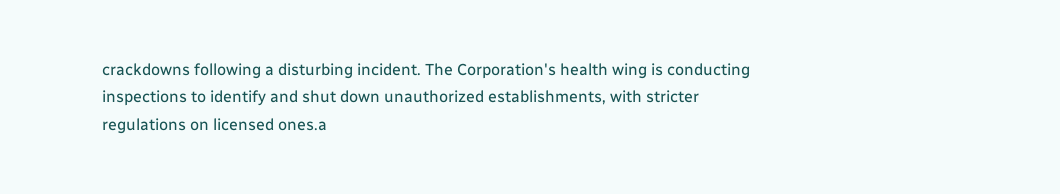crackdowns following a disturbing incident. The Corporation's health wing is conducting inspections to identify and shut down unauthorized establishments, with stricter regulations on licensed ones.a